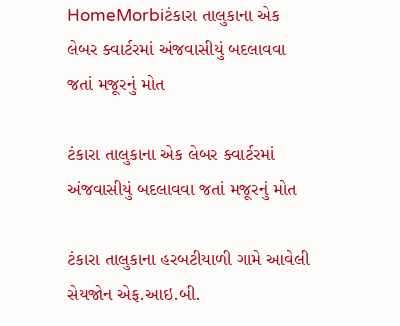HomeMorbiટંકારા તાલુકાના એક લેબર ક્વાર્ટરમાં અંજવાસીયું બદલાવવા જતાં મજૂરનું મોત

ટંકારા તાલુકાના એક લેબર ક્વાર્ટરમાં અંજવાસીયું બદલાવવા જતાં મજૂરનું મોત

ટંકારા તાલુકાના હરબટીયાળી ગામે આવેલી સેયજોન એફ.આઇ.બી.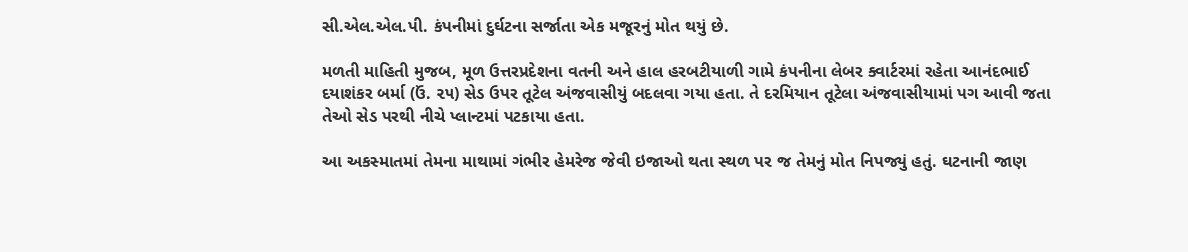સી.એલ.એલ.પી. કંપનીમાં દુર્ઘટના સર્જાતા એક મજૂરનું મોત થયું છે.

મળતી માહિતી મુજબ, મૂળ ઉત્તરપ્રદેશના વતની અને હાલ હરબટીયાળી ગામે કંપનીના લેબર ક્વાર્ટરમાં રહેતા આનંદભાઈ દયાશંકર બર્મા (ઉં. ૨૫) સેડ ઉપર તૂટેલ અંજવાસીયું બદલવા ગયા હતા. તે દરમિયાન તૂટેલા અંજવાસીયામાં પગ આવી જતા તેઓ સેડ પરથી નીચે પ્લાન્ટમાં પટકાયા હતા.

આ અકસ્માતમાં તેમના માથામાં ગંભીર હેમરેજ જેવી ઇજાઓ થતા સ્થળ પર જ તેમનું મોત નિપજ્યું હતું. ઘટનાની જાણ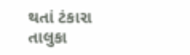થતાં ટંકારા તાલુકા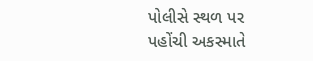પોલીસે સ્થળ પર પહોંચી અકસ્માતે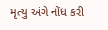મૃત્યુ અંગે નોંધ કરી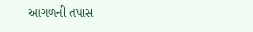આગળની તપાસ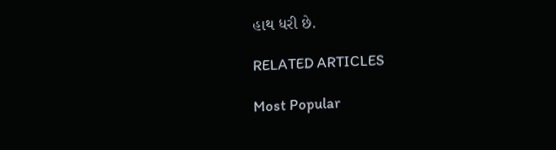હાથ ધરી છે.

RELATED ARTICLES

Most Popular